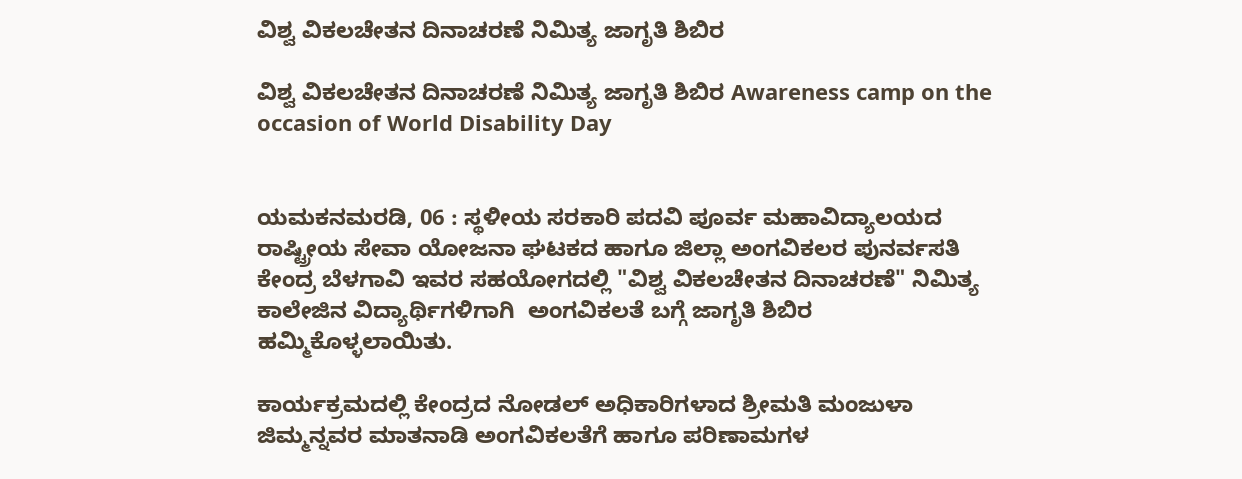ವಿಶ್ವ ವಿಕಲಚೇತನ ದಿನಾಚರಣೆ ನಿಮಿತ್ಯ ಜಾಗೃತಿ ಶಿಬಿರ

ವಿಶ್ವ ವಿಕಲಚೇತನ ದಿನಾಚರಣೆ ನಿಮಿತ್ಯ ಜಾಗೃತಿ ಶಿಬಿರ Awareness camp on the occasion of World Disability Day


ಯಮಕನಮರಡಿ, 06 : ಸ್ಥಳೀಯ ಸರಕಾರಿ ಪದವಿ ಪೂರ್ವ ಮಹಾವಿದ್ಯಾಲಯದ  ರಾಷ್ಟ್ರೀಯ ಸೇವಾ ಯೋಜನಾ ಘಟಕದ ಹಾಗೂ ಜಿಲ್ಲಾ ಅಂಗವಿಕಲರ ಪುನರ್ವಸತಿ ಕೇಂದ್ರ ಬೆಳಗಾವಿ ಇವರ ಸಹಯೋಗದಲ್ಲಿ "ವಿಶ್ವ ವಿಕಲಚೇತನ ದಿನಾಚರಣೆ" ನಿಮಿತ್ಯ ಕಾಲೇಜಿನ ವಿದ್ಯಾರ್ಥಿಗಳಿಗಾಗಿ  ಅಂಗವಿಕಲತೆ ಬಗ್ಗೆ ಜಾಗೃತಿ ಶಿಬಿರ ಹಮ್ಮಿಕೊಳ್ಳಲಾಯಿತು.

ಕಾರ್ಯಕ್ರಮದಲ್ಲಿ ಕೇಂದ್ರದ ನೋಡಲ್ ಅಧಿಕಾರಿಗಳಾದ ಶ್ರೀಮತಿ ಮಂಜುಳಾ ಜಿಮ್ಮನ್ನವರ ಮಾತನಾಡಿ ಅಂಗವಿಕಲತೆಗೆ ಹಾಗೂ ಪರಿಣಾಮಗಳ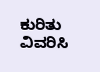ಕುರಿತು ವಿವರಿಸಿ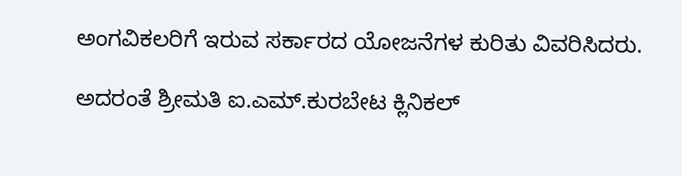ಅಂಗವಿಕಲರಿಗೆ ಇರುವ ಸರ್ಕಾರದ ಯೋಜನೆಗಳ ಕುರಿತು ವಿವರಿಸಿದರು.

ಅದರಂತೆ ಶ್ರೀಮತಿ ಐ.ಎಮ್‌.ಕುರಬೇಟ ಕ್ಲಿನಿಕಲ್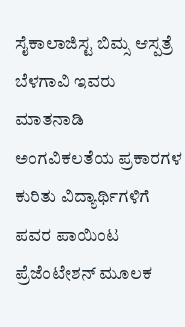ಸೈಕಾಲಾಜಿಸ್ಟ ಬಿಮ್ಸ ಆಸ್ಪತ್ರೆ ಬೆಳಗಾವಿ ಇವರು ಮಾತನಾಡಿ ಅಂಗವಿಕಲತೆಯ ಪ್ರಕಾರಗಳ ಕುರಿತು ವಿದ್ಯಾರ್ಥಿಗಳಿಗೆ ಪವರ ಪಾಯಿಂಟ ಪ್ರೆಜೆಂಟೇಶನ್ ಮೂಲಕ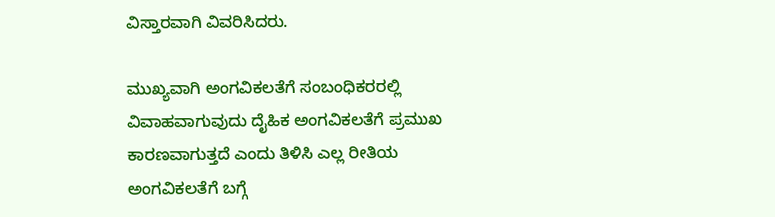ವಿಸ್ತಾರವಾಗಿ ವಿವರಿಸಿದರು.

ಮುಖ್ಯವಾಗಿ ಅಂಗವಿಕಲತೆಗೆ ಸಂಬಂಧಿಕರರಲ್ಲಿ ವಿವಾಹವಾಗುವುದು ದೈಹಿಕ ಅಂಗವಿಕಲತೆಗೆ ಪ್ರಮುಖ ಕಾರಣವಾಗುತ್ತದೆ ಎಂದು ತಿಳಿಸಿ ಎಲ್ಲ ರೀತಿಯ ಅಂಗವಿಕಲತೆಗೆ ಬಗ್ಗೆ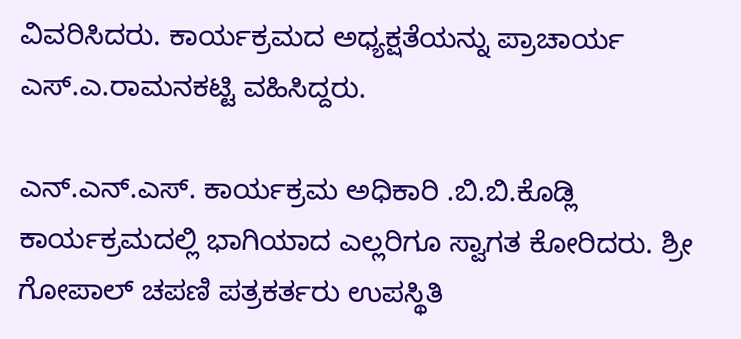ವಿವರಿಸಿದರು. ಕಾರ್ಯಕ್ರಮದ ಅಧ್ಯಕ್ಷತೆಯನ್ನು ಪ್ರಾಚಾರ್ಯ ಎಸ್‌.ಎ.ರಾಮನಕಟ್ಟಿ ವಹಿಸಿದ್ದರು.

ಎನ್‌.ಎನ್‌.ಎಸ್‌. ಕಾರ್ಯಕ್ರಮ ಅಧಿಕಾರಿ .ಬಿ.ಬಿ.ಕೊಡ್ಲಿ  ಕಾರ್ಯಕ್ರಮದಲ್ಲಿ ಭಾಗಿಯಾದ ಎಲ್ಲರಿಗೂ ಸ್ವಾಗತ ಕೋರಿದರು. ಶ್ರೀ ಗೋಪಾಲ್ ಚಪಣಿ ಪತ್ರಕರ್ತರು ಉಪಸ್ಥಿತಿ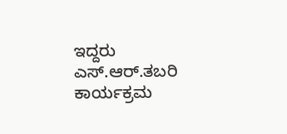ಇದ್ದರು  ಎಸ್‌.ಆರ್‌.ತಬರಿ ಕಾರ್ಯಕ್ರಮ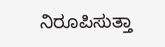ನಿರೂಪಿಸುತ್ತಾ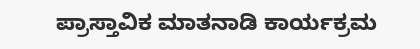ಪ್ರಾಸ್ತಾವಿಕ ಮಾತನಾಡಿ ಕಾರ್ಯಕ್ರಮ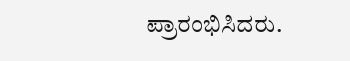ಪ್ರಾರಂಭಿಸಿದರು.